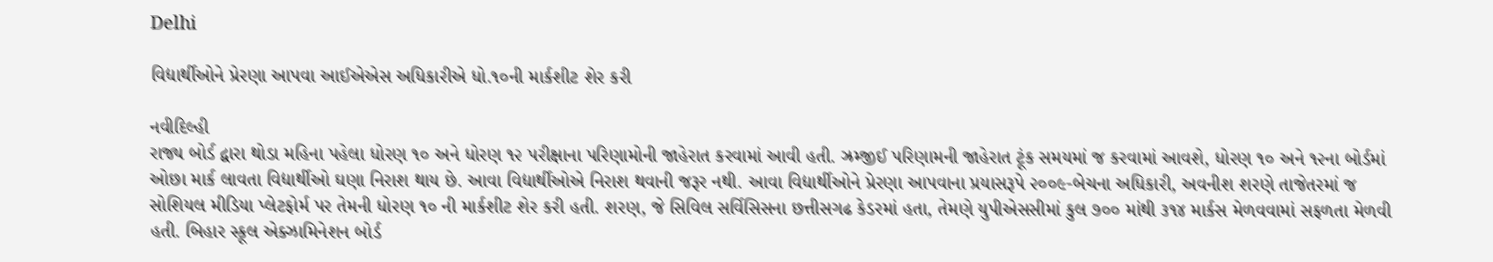Delhi

વિદ્યાર્થીઓને પ્રેરણા આપવા આઈએએસ અધિકારીએ ધો.૧૦ની માર્કશીટ શેર કરી

નવીદિલ્હી
રાજ્ય બોર્ડ દ્વારા થોડા મહિના પહેલા ધોરણ ૧૦ અને ધોરણ ૧૨ પરીક્ષાના પરિણામોની જાહેરાત કરવામાં આવી હતી. ઝ્રમ્જીઈ પરિણામની જાહેરાત ટૂંક સમયમાં જ કરવામાં આવશે, ધોરણ ૧૦ અને ૧૨ના બોર્ડમાં ઓછા માર્ક લાવતા વિદ્યાર્થીઓ ઘણા નિરાશ થાય છે. આવા વિદ્યાર્થીઓએ નિરાશ થવાની જરૂર નથી. આવા વિદ્યાર્થીઓને પ્રેરણા આપવાના પ્રયાસરૂપે ૨૦૦૯-બેચના અધિકારી, અવનીશ શરણે તાજેતરમાં જ સોશિયલ મીડિયા પ્લેટફોર્મ પર તેમની ધોરણ ૧૦ ની માર્કશીટ શેર કરી હતી. શરણ, જે સિવિલ સર્વિસિસના છત્તીસગઢ કેડરમાં હતા, તેમણે યુપીએસસીમાં કુલ ૭૦૦ માંથી ૩૧૪ માર્કસ મેળવવામાં સફળતા મેળવી હતી. બિહાર સ્કૂલ એક્ઝામિનેશન બોર્ડ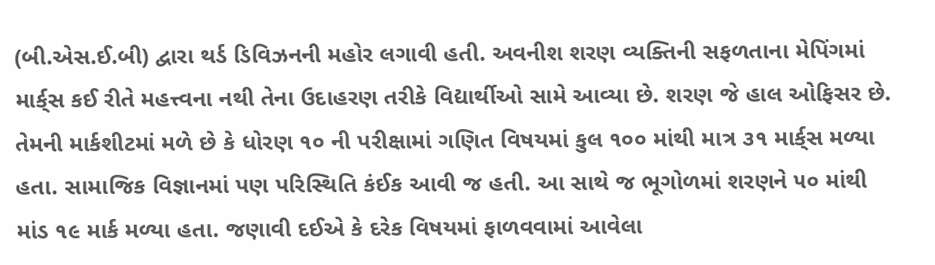(બી.એસ.ઈ.બી) દ્વારા થર્ડ ડિવિઝનની મહોર લગાવી હતી. અવનીશ શરણ વ્યક્તિની સફળતાના મેપિંગમાં માર્ક્‌સ કઈ રીતે મહત્ત્વના નથી તેના ઉદાહરણ તરીકે વિદ્યાર્થીઓ સામે આવ્યા છે. શરણ જે હાલ ઓફિસર છે. તેમની માર્કશીટમાં મળે છે કે ધોરણ ૧૦ ની પરીક્ષામાં ગણિત વિષયમાં કુલ ૧૦૦ માંથી માત્ર ૩૧ માર્ક્‌સ મળ્યા હતા. સામાજિક વિજ્ઞાનમાં પણ પરિસ્થિતિ કંઈક આવી જ હતી. આ સાથે જ ભૂગોળમાં શરણને ૫૦ માંથી માંડ ૧૯ માર્ક મળ્યા હતા. જણાવી દઈએ કે દરેક વિષયમાં ફાળવવામાં આવેલા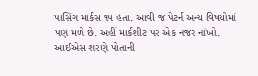પાસિંગ માર્કસ ૧૫ હતા. આવી જ પેટર્ન અન્ય વિષયોમાં પણ મળે છે. અહીં માર્કશીટ પર એક નજર નાંખો. આઈએસ શરણે પોતાની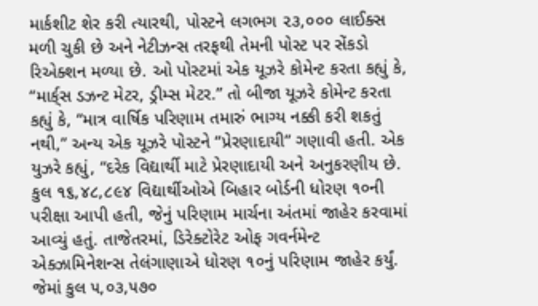માર્કશીટ શેર કરી ત્યારથી, પોસ્ટને લગભગ ૨૩,૦૦૦ લાઈક્સ મળી ચુકી છે અને નેટીઝન્સ તરફથી તેમની પોસ્ટ પર સેંકડો રિએક્શન મળ્યા છે. ઓ પોસ્ટમાં એક યૂઝરે કોમેન્ટ કરતા કહ્યું કે, “માર્ક્‌સ ડઝન્ટ મેટર, ડ્રીમ્સ મેટર.” તો બીજા યૂઝરે કોમેન્ટ કરતા કહ્યું કે, “માત્ર વાર્ષિક પરિણામ તમારું ભાગ્ય નક્કી કરી શકતું નથી,” અન્ય એક યૂઝરે પોસ્ટને “પ્રેરણાદાયી” ગણાવી હતી. એક યુઝરે કહ્યું, “દરેક વિદ્યાર્થી માટે પ્રેરણાદાયી અને અનુકરણીય છે. કુલ ૧૬,૪૮,૮૯૪ વિદ્યાર્થીઓએ બિહાર બોર્ડની ધોરણ ૧૦ની પરીક્ષા આપી હતી, જેનું પરિણામ માર્ચના અંતમાં જાહેર કરવામાં આવ્યું હતું. તાજેતરમાં, ડિરેક્ટોરેટ ઓફ ગવર્નમેન્ટ એક્ઝામિનેશન્સ તેલંગાણાએ ધોરણ ૧૦નું પરિણામ જાહેર કર્યું. જેમાં કુલ ૫,૦૩,૫૭૦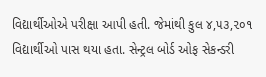વિદ્યાર્થીઓએ પરીક્ષા આપી હતી. જેમાંથી કુલ ૪,૫૩,૨૦૧ વિદ્યાર્થીઓ પાસ થયા હતા. સેન્ટ્રલ બોર્ડ ઓફ સેકન્ડરી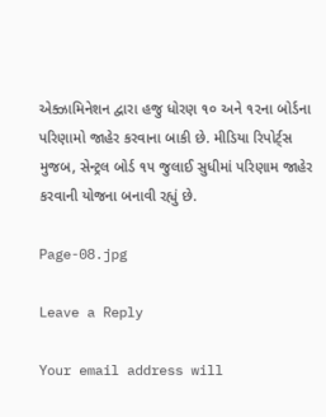એક્ઝામિનેશન દ્વારા હજુ ધોરણ ૧૦ અને ૧૨ના બોર્ડના પરિણામો જાહેર કરવાના બાકી છે. મીડિયા રિપોર્ટ્‌સ મુજબ, સેન્ટ્રલ બોર્ડ ૧૫ જુલાઈ સુધીમાં પરિણામ જાહેર કરવાની યોજના બનાવી રહ્યું છે.

Page-08.jpg

Leave a Reply

Your email address will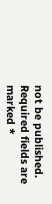not be published. Required fields are marked *